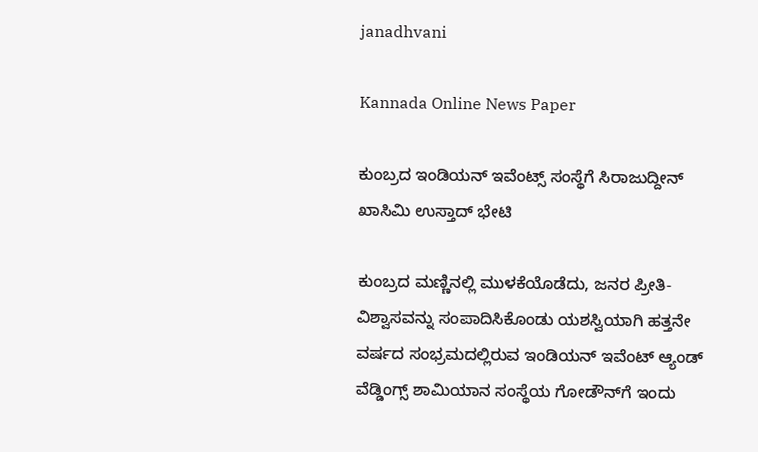janadhvani

Kannada Online News Paper

ಕುಂಬ್ರದ ಇಂಡಿಯನ್ ಇವೆಂಟ್ಸ್ ಸಂಸ್ಥೆಗೆ ಸಿರಾಜುದ್ದೀನ್ ಖಾಸಿಮಿ ಉಸ್ತಾದ್ ಭೇಟಿ

ಕುಂಬ್ರದ ಮಣ್ಣಿನಲ್ಲಿ ಮುಳಕೆಯೊಡೆದು, ಜನರ ಪ್ರೀತಿ-ವಿಶ್ವಾಸವನ್ನು ಸಂಪಾದಿಸಿಕೊಂಡು ಯಶಸ್ವಿಯಾಗಿ ಹತ್ತನೇ ವರ್ಷದ ಸಂಭ್ರಮದಲ್ಲಿರುವ ಇಂಡಿಯನ್ ಇವೆಂಟ್ ಆ್ಯಂಡ್ ವೆಡ್ಡಿಂಗ್ಸ್ ಶಾಮಿಯಾನ ಸಂಸ್ಥೆಯ ಗೋಡೌನ್‌ಗೆ ಇಂದು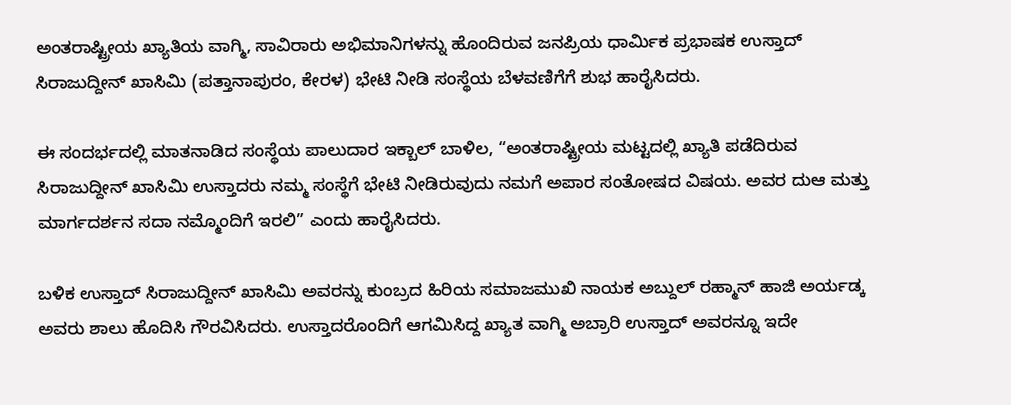ಅಂತರಾಷ್ಟ್ರೀಯ ಖ್ಯಾತಿಯ ವಾಗ್ಮಿ, ಸಾವಿರಾರು ಅಭಿಮಾನಿಗಳನ್ನು ಹೊಂದಿರುವ ಜನಪ್ರಿಯ ಧಾರ್ಮಿಕ ಪ್ರಭಾಷಕ ಉಸ್ತಾದ್ ಸಿರಾಜುದ್ದೀನ್ ಖಾಸಿಮಿ (ಪತ್ತಾನಾಪುರಂ, ಕೇರಳ) ಭೇಟಿ ನೀಡಿ ಸಂಸ್ಥೆಯ ಬೆಳವಣಿಗೆಗೆ ಶುಭ ಹಾರೈಸಿದರು.

ಈ ಸಂದರ್ಭದಲ್ಲಿ ಮಾತನಾಡಿದ ಸಂಸ್ಥೆಯ ಪಾಲುದಾರ ಇಕ್ಬಾಲ್ ಬಾಳಿಲ, “ಅಂತರಾಷ್ಟ್ರೀಯ ಮಟ್ಟದಲ್ಲಿ ಖ್ಯಾತಿ ಪಡೆದಿರುವ ಸಿರಾಜುದ್ದೀನ್ ಖಾಸಿಮಿ ಉಸ್ತಾದರು ನಮ್ಮ ಸಂಸ್ಥೆಗೆ ಭೇಟಿ ನೀಡಿರುವುದು ನಮಗೆ ಅಪಾರ ಸಂತೋಷದ ವಿಷಯ. ಅವರ ದುಆ ಮತ್ತು ಮಾರ್ಗದರ್ಶನ ಸದಾ ನಮ್ಮೊಂದಿಗೆ ಇರಲಿ” ಎಂದು ಹಾರೈಸಿದರು.

ಬಳಿಕ ಉಸ್ತಾದ್ ಸಿರಾಜುದ್ದೀನ್ ಖಾಸಿಮಿ ಅವರನ್ನು ಕುಂಬ್ರದ ಹಿರಿಯ ಸಮಾಜಮುಖಿ ನಾಯಕ ಅಬ್ದುಲ್ ರಹ್ಮಾನ್ ಹಾಜಿ ಅರ್ಯಡ್ಕ ಅವರು ಶಾಲು ಹೊದಿಸಿ ಗೌರವಿಸಿದರು. ಉಸ್ತಾದರೊಂದಿಗೆ ಆಗಮಿಸಿದ್ದ ಖ್ಯಾತ ವಾಗ್ಮಿ ಅಬ್ರಾರಿ ಉಸ್ತಾದ್ ಅವರನ್ನೂ ಇದೇ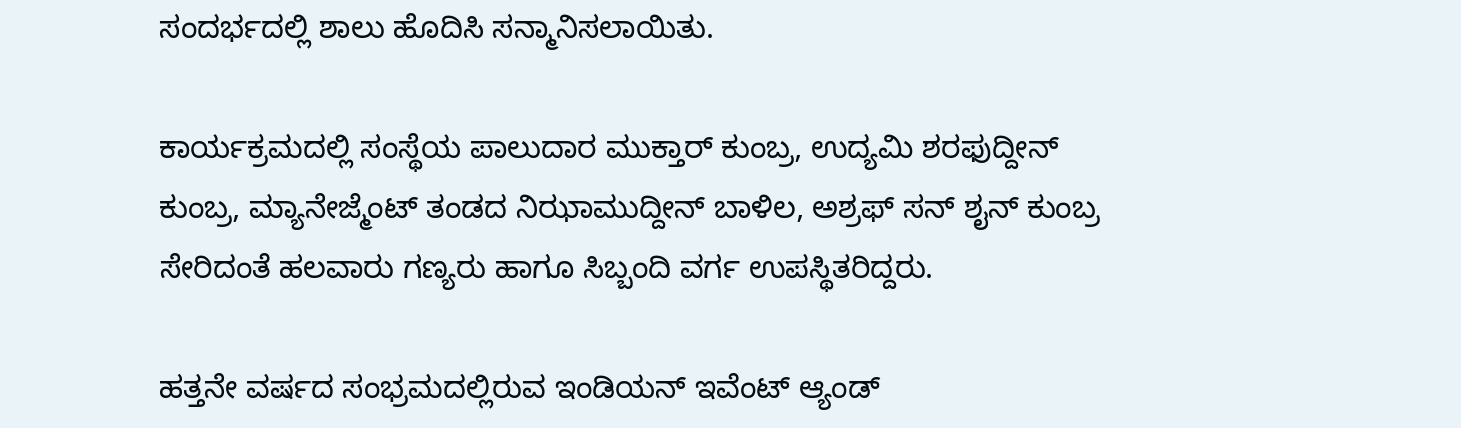ಸಂದರ್ಭದಲ್ಲಿ ಶಾಲು ಹೊದಿಸಿ ಸನ್ಮಾನಿಸಲಾಯಿತು.

ಕಾರ್ಯಕ್ರಮದಲ್ಲಿ ಸಂಸ್ಥೆಯ ಪಾಲುದಾರ ಮುಕ್ತಾರ್ ಕುಂಬ್ರ, ಉದ್ಯಮಿ ಶರಫುದ್ದೀನ್ ಕುಂಬ್ರ, ಮ್ಯಾನೇಜ್ಮೆಂಟ್ ತಂಡದ ನಿಝಾಮುದ್ದೀನ್ ಬಾಳಿಲ, ಅಶ್ರಫ್ ಸನ್ ಶೖನ್ ಕುಂಬ್ರ ಸೇರಿದಂತೆ ಹಲವಾರು ಗಣ್ಯರು ಹಾಗೂ ಸಿಬ್ಬಂದಿ ವರ್ಗ ಉಪಸ್ಥಿತರಿದ್ದರು.

ಹತ್ತನೇ ವರ್ಷದ ಸಂಭ್ರಮದಲ್ಲಿರುವ ಇಂಡಿಯನ್ ಇವೆಂಟ್ ಆ್ಯಂಡ್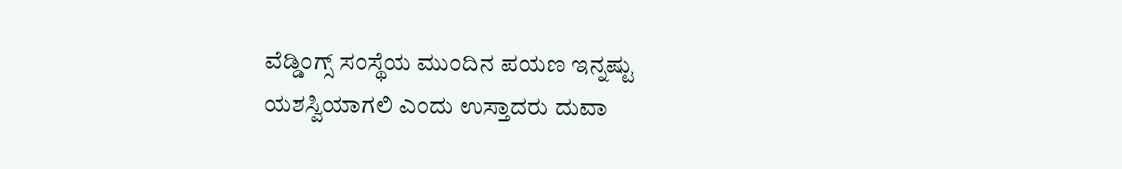ವೆಡ್ಡಿಂಗ್ಸ್ ಸಂಸ್ಥೆಯ ಮುಂದಿನ ಪಯಣ ಇನ್ನಷ್ಟು ಯಶಸ್ವಿಯಾಗಲಿ ಎಂದು ಉಸ್ತಾದರು ದುವಾ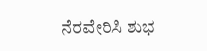ನೆರವೇರಿಸಿ ಶುಭ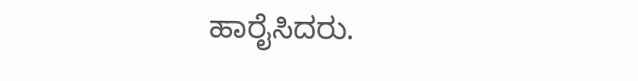ಹಾರೈಸಿದರು.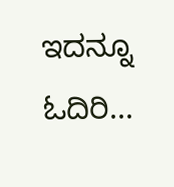ಇದನ್ನೂ ಓದಿರಿ...